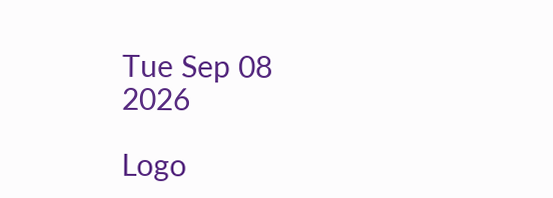Tue Sep 08 2026

Logo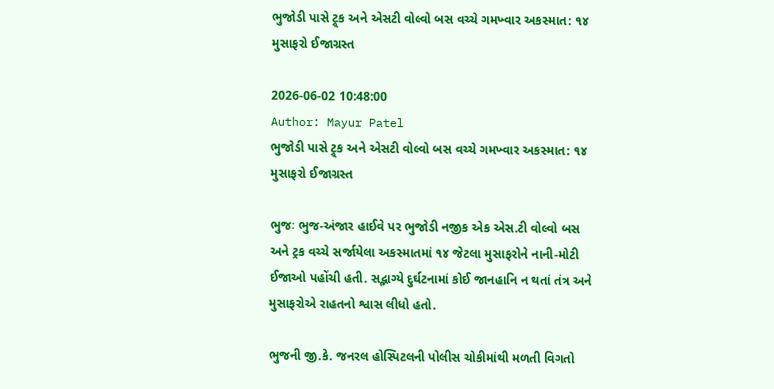ભુજોડી પાસે ટ્ર્ક અને એસટી વોલ્વો બસ વચ્ચે ગમખ્વાર અકસ્માત: ૧૪ મુસાફરો ઈજાગ્રસ્ત

2026-06-02 10:48:00
Author: Mayur Patel
ભુજોડી પાસે ટ્ર્ક અને એસટી વોલ્વો બસ વચ્ચે ગમખ્વાર અકસ્માત: ૧૪ મુસાફરો ઈજાગ્રસ્ત

ભુજઃ ભુજ-અંજાર હાઈવે પર ભુજોડી નજીક એક એસ.ટી વોલ્વો બસ અને ટ્રક વચ્ચે સર્જાયેલા અકસ્માતમાં ૧૪ જેટલા મુસાફરોને નાની-મોટી ઈજાઓ પહોંચી હતી. સદ્ભાગ્યે દુર્ઘટનામાં કોઈ જાનહાનિ ન થતાં તંત્ર અને મુસાફરોએ રાહતનો શ્વાસ લીધો હતો.

ભુજની જી.કે. જનરલ હોસ્પિટલની પોલીસ ચોકીમાંથી મળતી વિગતો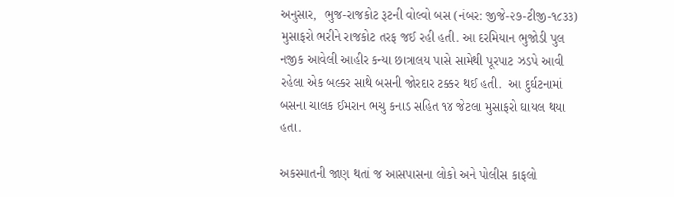અનુસાર,  ભુજ-રાજકોટ રૂટની વોલ્વો બસ (નંબર: જીજે-૨૭-ટીજી-૧૮૩૩) મુસાફરો ભરીને રાજકોટ તરફ જઈ રહી હતી. આ દરમિયાન ભુજોડી પુલ નજીક આવેલી આહીર કન્યા છાત્રાલય પાસે સામેથી પૂરપાટ ઝડપે આવી રહેલા એક બલ્કર સાથે બસની જોરદાર ટક્કર થઈ હતી.  આ દુર્ઘટનામાં બસના ચાલક ઈમરાન ભચુ કનાડ સહિત ૧૪ જેટલા મુસાફરો ઘાયલ થયા હતા.

અકસ્માતની જાણ થતાં જ આસપાસના લોકો અને પોલીસ કાફલો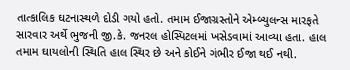તાત્કાલિક ઘટનાસ્થળે દોડી ગયો હતો. તમામ ઈજાગ્રસ્તોને એમ્બ્યુલન્સ મારફતે સારવાર અર્થે ભુજની જી.કે. જનરલ હોસ્પિટલમાં ખસેડવામાં આવ્યા હતા. હાલ તમામ ઘાયલોની સ્થિતિ હાલ સ્થિર છે અને કોઈને ગંભીર ઈજા થઈ નથી.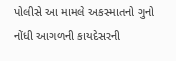પોલીસે આ મામલે અકસ્માતનો ગુનો નોંધી આગળની કાયદેસરની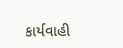કાર્યવાહી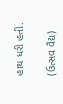હાથ ધરી હતી.

(ઉત્સવ વૈદ્ય)